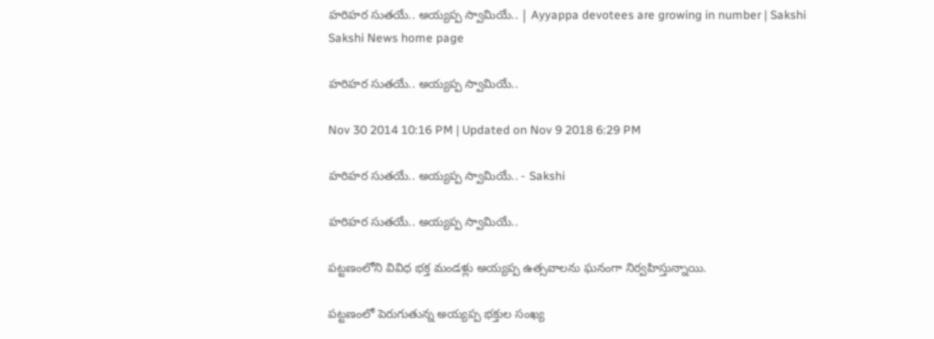హరిహర సుతయే.. అయ్యప్ప స్వామియే.. | Ayyappa devotees are growing in number | Sakshi
Sakshi News home page

హరిహర సుతయే.. అయ్యప్ప స్వామియే..

Nov 30 2014 10:16 PM | Updated on Nov 9 2018 6:29 PM

హరిహర సుతయే.. అయ్యప్ప స్వామియే.. - Sakshi

హరిహర సుతయే.. అయ్యప్ప స్వామియే..

పట్టణంలోని వివిధ భక్త మండళ్లు అయ్యప్ప ఉత్సవాలను ఘనంగా నిర్వహిస్తున్నాయి.

పట్టణంలో పెరుగుతున్న అయ్యప్ప భక్తుల సంఖ్య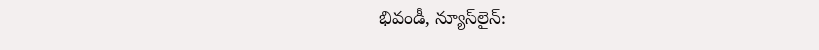భివండీ, న్యూస్‌లైన్: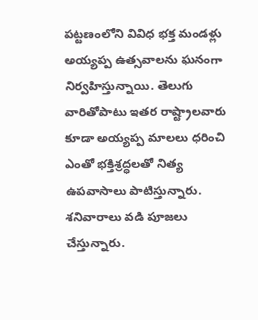పట్టణంలోని వివిధ భక్త మండళ్లు అయ్యప్ప ఉత్సవాలను ఘనంగా నిర్వహిస్తున్నాయి. తెలుగు వారితోపాటు ఇతర రాష్ట్రాలవారు కూడా అయ్యప్ప మాలలు ధరించి ఎంతో భక్తిశ్రద్ధలతో నిత్య ఉపవాసాలు పాటిస్తున్నారు. శనివారాలు వడి పూజలు చేస్తున్నారు.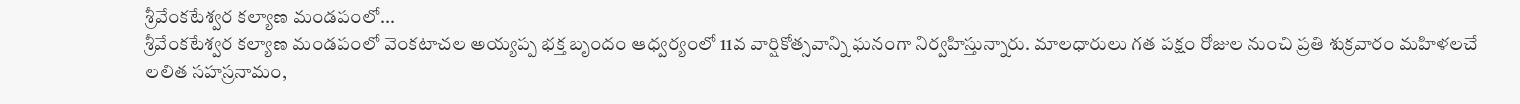శ్రీవేంకటేశ్వర కల్యాణ మండపంలో...
శ్రీవేంకటేశ్వర కల్యాణ మండపంలో వెంకటాచల అయ్యప్ప భక్త బృందం ఆధ్వర్యంలో 11వ వార్షికోత్సవాన్ని ఘనంగా నిర్వహిస్తున్నారు. మాలధారులు గత పక్షం రోజుల నుంచి ప్రతి శుక్రవారం మహిళలచే లలిత సహస్రనామం,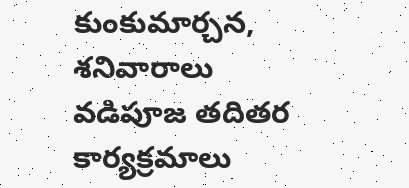కుంకుమార్చన, శనివారాలు వడిపూజ తదితర కార్యక్రమాలు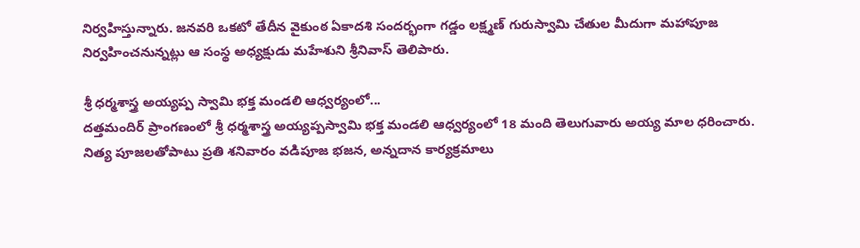నిర్వహిస్తున్నారు. జనవరి ఒకటో తేదీన వైకుంఠ ఏకాదశి సందర్భంగా గడ్డం లక్ష్మణ్ గురుస్వామి చేతుల మీదుగా మహాపూజ  నిర్వహించనున్నట్లు ఆ సంస్థ అధ్యక్షుడు మహేశుని శ్రీనివాస్ తెలిపారు.

శ్రీ ధర్మశాస్త్ర అయ్యప్ప స్వామి భక్త మండలి ఆధ్వర్యంలో...
దత్తమందిర్ ప్రాంగణంలో శ్రీ ధర్మశాస్త్ర అయ్యప్పస్వామి భక్త మండలి ఆధ్వర్యంలో 18 మంది తెలుగువారు అయ్య మాల ధరించారు. నిత్య పూజలతోపాటు ప్రతి శనివారం వడిపూజ భజన, అన్నదాన కార్యక్రమాలు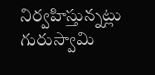నిర్వహిస్తున్నట్లు గురుస్వామి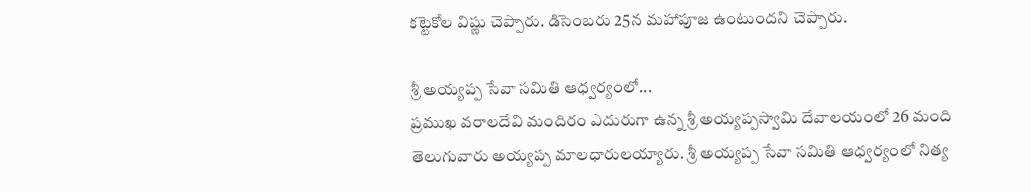కట్టెకోల విష్ణు చెప్పారు. డిసెంబరు 25న మహాపూజ ఉంటుందని చెప్పారు.

శ్రీ అయ్యప్ప సేవా సమితి ఆధ్వర్యంలో...
ప్రముఖ వరాలదేవి మందిరం ఎదురుగా ఉన్న శ్రీ అయ్యప్పస్వామి దేవాలయంలో 26 మంది తెలుగువారు అయ్యప్ప మాలధారులయ్యారు. శ్రీ అయ్యప్ప సేవా సమితి ఆధ్వర్యంలో నిత్య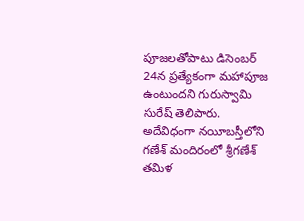పూజలతోపాటు డిసెంబర్ 24న ప్రత్యేకంగా మహాపూజ  ఉంటుందని గురుస్వామి సురేష్ తెలిపారు. అదేవిధంగా నయీబస్తీలోని గణేశ్ మందిరంలో శ్రీగణేశ్ తమిళ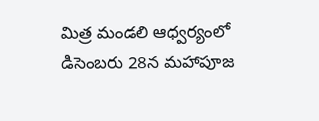మిత్ర మండలి ఆధ్వర్యంలో డిసెంబరు 28న మహాపూజ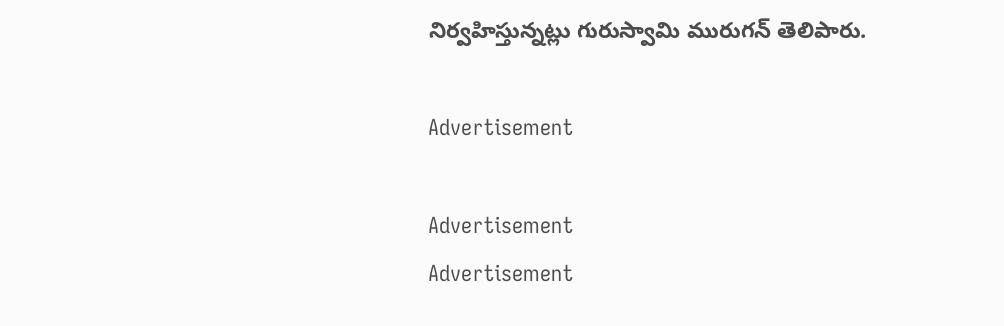నిర్వహిస్తున్నట్లు గురుస్వామి మురుగన్ తెలిపారు.

Advertisement

Advertisement
Advertisement